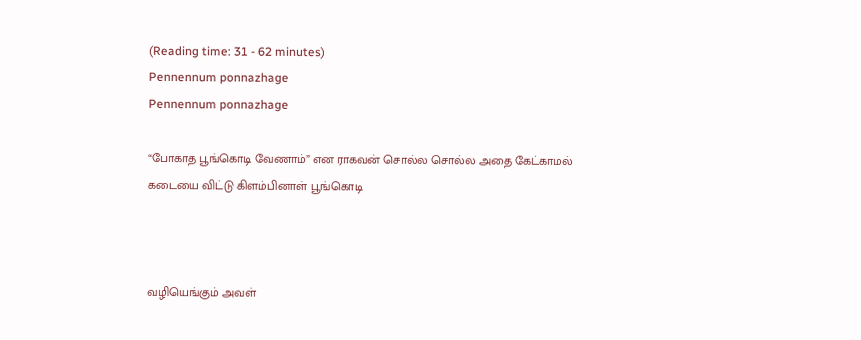(Reading time: 31 - 62 minutes)
Pennennum ponnazhage
Pennennum ponnazhage

“போகாத பூங்கொடி வேணாம்” என ராகவன் சொல்ல சொல்ல அதை கேட்காமல் கடையை விட்டு கிளம்பினாள் பூங்கொடி



வழியெங்கும் அவள்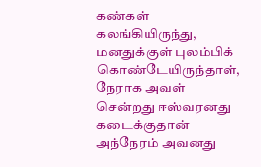கண்கள் கலங்கியிருந்து, மனதுக்குள் புலம்பிக் கொண்டேயிருந்தாள், நேராக அவள் சென்றது ஈஸ்வரனது கடைக்குதான் அந்நேரம் அவனது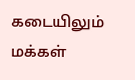கடையிலும் மக்கள்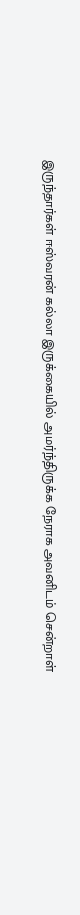இருந்தார்கள் ஈஸ்வரன் கல்லா இருக்கையில் அமர்ந்திருக்க நேராக அவனிடம் சென்றாள்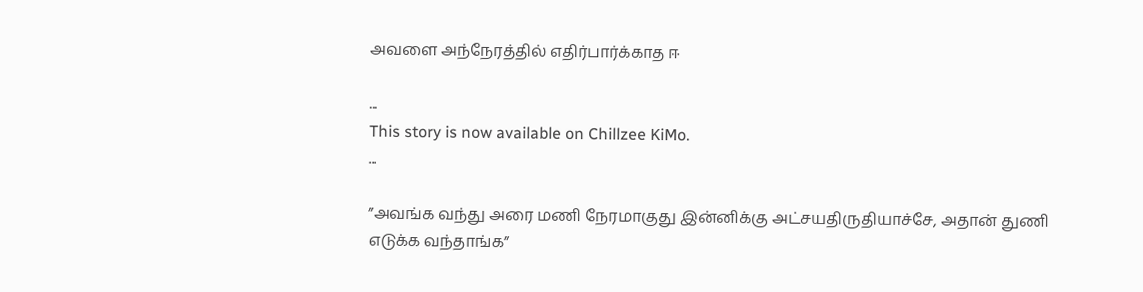அவளை அந்நேரத்தில் எதிர்பார்க்காத ஈ

...
This story is now available on Chillzee KiMo.
...

”அவங்க வந்து அரை மணி நேரமாகுது இன்னிக்கு அட்சயதிருதியாச்சே, அதான் துணி எடுக்க வந்தாங்க”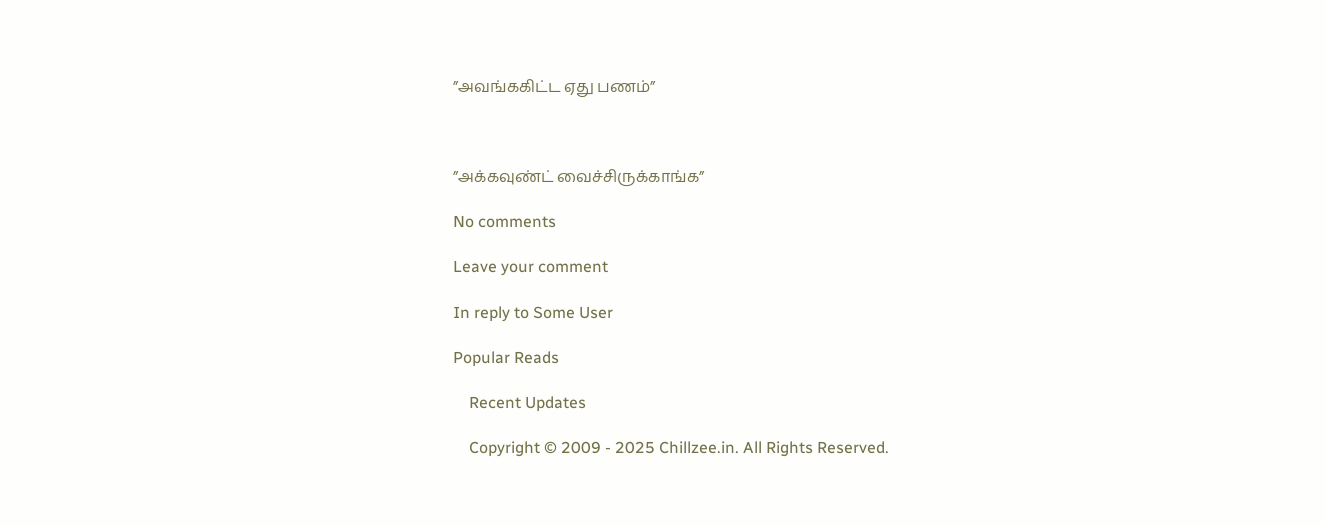”அவங்ககிட்ட ஏது பணம்”



”அக்கவுண்ட் வைச்சிருக்காங்க”

No comments

Leave your comment

In reply to Some User

Popular Reads

    Recent Updates

    Copyright © 2009 - 2025 Chillzee.in. All Rights Reserved.